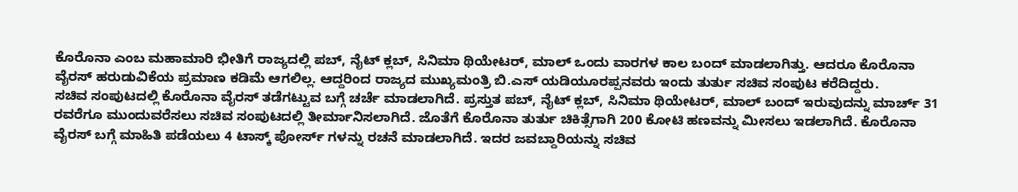ಕೊರೊನಾ ಎಂಬ ಮಹಾಮಾರಿ ಭೀತಿಗೆ ರಾಜ್ಯದಲ್ಲಿ ಪಬ್, ನೈಟ್ ಕ್ಲಬ್, ಸಿನಿಮಾ ಥಿಯೇಟರ್, ಮಾಲ್ ಒಂದು ವಾರಗಳ ಕಾಲ ಬಂದ್ ಮಾಡಲಾಗಿತ್ತು. ಆದರೂ ಕೊರೊನಾ ವೈರಸ್ ಹರುಡುವಿಕೆಯ ಪ್ರಮಾಣ ಕಡಿಮೆ ಆಗಲಿಲ್ಲ. ಆದ್ದರಿಂದ ರಾಜ್ಯದ ಮುಖ್ಯಮಂತ್ರಿ ಬಿ.ಎಸ್ ಯಡಿಯೂರಪ್ಪನವರು ಇಂದು ತುರ್ತು ಸಚಿವ ಸಂಪುಟ ಕರೆದಿದ್ದರು.
ಸಚಿವ ಸಂಪುಟದಲ್ಲಿ ಕೊರೊನಾ ವೈರಸ್ ತಡೆಗಟ್ಟುವ ಬಗ್ಗೆ ಚರ್ಚೆ ಮಾಡಲಾಗಿದೆ. ಪ್ರಸ್ತುತ ಪಬ್, ನೈಟ್ ಕ್ಲಬ್, ಸಿನಿಮಾ ಥಿಯೇಟರ್, ಮಾಲ್ ಬಂದ್ ಇರುವುದನ್ನು ಮಾರ್ಚ್ 31 ರವರೆಗೂ ಮುಂದುವರೆಸಲು ಸಚಿವ ಸಂಪುಟದಲ್ಲಿ ತೀರ್ಮಾನಿಸಲಾಗಿದೆ. ಜೊತೆಗೆ ಕೊರೊನಾ ತುರ್ತು ಚಿಕಿತ್ಸೆಗಾಗಿ 200 ಕೋಟಿ ಹಣವನ್ನು ಮೀಸಲು ಇಡಲಾಗಿದೆ. ಕೊರೊನಾ ವೈರಸ್ ಬಗ್ಗೆ ಮಾಹಿತಿ ಪಡೆಯಲು 4 ಟಾಸ್ಕ್ ಪೋರ್ಸ್ ಗಳನ್ನು ರಚನೆ ಮಾಡಲಾಗಿದೆ. ಇದರ ಜವಬ್ದಾರಿಯನ್ನು ಸಚಿವ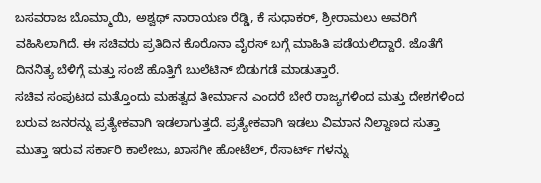ಬಸವರಾಜ ಬೊಮ್ಮಾಯಿ, ಅಶ್ವಥ್ ನಾರಾಯಣ ರೆಡ್ಡಿ, ಕೆ ಸುಧಾಕರ್, ಶ್ರೀರಾಮಲು ಅವರಿಗೆ ವಹಿಸಿಲಾಗಿದೆ. ಈ ಸಚಿವರು ಪ್ರತಿದಿನ ಕೊರೊನಾ ವೈರಸ್ ಬಗ್ಗೆ ಮಾಹಿತಿ ಪಡೆಯಲಿದ್ದಾರೆ. ಜೊತೆಗೆ ದಿನನಿತ್ಯ ಬೆಳಿಗ್ಗೆ ಮತ್ತು ಸಂಜೆ ಹೊತ್ತಿಗೆ ಬುಲೆಟಿನ್ ಬಿಡುಗಡೆ ಮಾಡುತ್ತಾರೆ.
ಸಚಿವ ಸಂಪುಟದ ಮತ್ತೊಂದು ಮಹತ್ವದ ತೀರ್ಮಾನ ಎಂದರೆ ಬೇರೆ ರಾಜ್ಯಗಳಿಂದ ಮತ್ತು ದೇಶಗಳಿಂದ ಬರುವ ಜನರನ್ನು ಪ್ರತ್ಯೇಕವಾಗಿ ಇಡಲಾಗುತ್ತದೆ. ಪ್ರತ್ಯೇಕವಾಗಿ ಇಡಲು ವಿಮಾನ ನಿಲ್ದಾಣದ ಸುತ್ತಾ ಮುತ್ತಾ ಇರುವ ಸರ್ಕಾರಿ ಕಾಲೇಜು, ಖಾಸಗೀ ಹೋಟೆಲ್, ರೆಸಾರ್ಟ್ ಗಳನ್ನು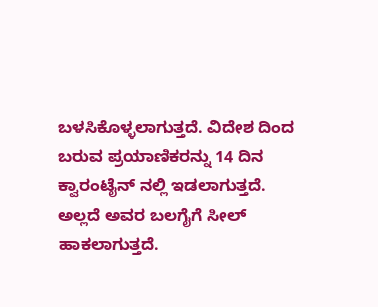ಬಳಸಿಕೊಳ್ಳಲಾಗುತ್ತದೆ. ವಿದೇಶ ದಿಂದ ಬರುವ ಪ್ರಯಾಣಿಕರನ್ನು 14 ದಿನ ಕ್ವಾರಂಟೈನ್ ನಲ್ಲಿ ಇಡಲಾಗುತ್ತದೆ. ಅಲ್ಲದೆ ಅವರ ಬಲಗೈಗೆ ಸೀಲ್ ಹಾಕಲಾಗುತ್ತದೆ.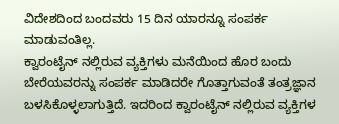ವಿದೇಶದಿಂದ ಬಂದವರು 15 ದಿನ ಯಾರನ್ನೂ ಸಂಪರ್ಕ ಮಾಡುವಂತಿಲ್ಲ.
ಕ್ವಾರಂಟೈನ್ ನಲ್ಲಿರುವ ವ್ಯಕ್ತಿಗಳು ಮನೆಯಿಂದ ಹೊರ ಬಂದು ಬೇರೆಯವರನ್ನು ಸಂಪರ್ಕ ಮಾಡಿದರೇ ಗೊತ್ತಾಗುವಂತೆ ತಂತ್ರಜ್ಞಾನ ಬಳಸಿಕೊಳ್ಳಲಾಗುತ್ತಿದೆ. ಇದರಿಂದ ಕ್ವಾರಂಟೈನ್ ನಲ್ಲಿರುವ ವ್ಯಕ್ತಿಗಳ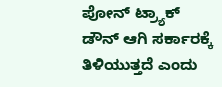ಪೋನ್ ಟ್ರ್ಯಾಕ್ ಡೌನ್ ಆಗಿ ಸರ್ಕಾರಕ್ಕೆ ತಿಳಿಯುತ್ತದೆ ಎಂದು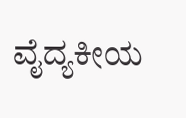ವೈದ್ಯಕೀಯ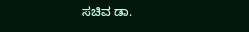ಸಚಿವ ಡಾ.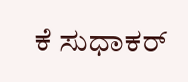ಕೆ ಸುಧಾಕರ್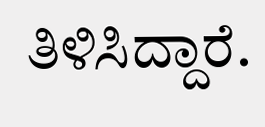ತಿಳಿಸಿದ್ದಾರೆ.